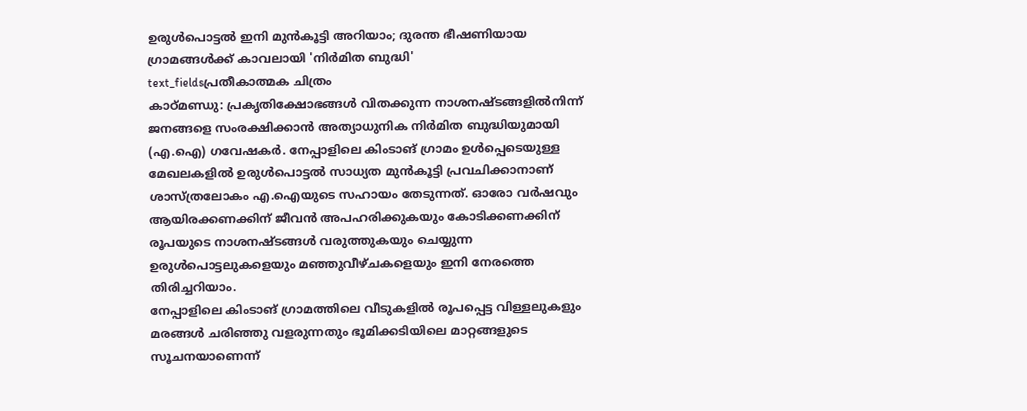ഉരുൾപൊട്ടൽ ഇനി മുൻകൂട്ടി അറിയാം; ദുരന്ത ഭീഷണിയായ ഗ്രാമങ്ങൾക്ക് കാവലായി 'നിർമിത ബുദ്ധി'
text_fieldsപ്രതീകാത്മക ചിത്രം
കാഠ്മണ്ഡു: പ്രകൃതിക്ഷോഭങ്ങൾ വിതക്കുന്ന നാശനഷ്ടങ്ങളിൽനിന്ന് ജനങ്ങളെ സംരക്ഷിക്കാൻ അത്യാധുനിക നിർമിത ബുദ്ധിയുമായി (എ.ഐ) ഗവേഷകർ. നേപ്പാളിലെ കിംടാങ് ഗ്രാമം ഉൾപ്പെടെയുള്ള മേഖലകളിൽ ഉരുൾപൊട്ടൽ സാധ്യത മുൻകൂട്ടി പ്രവചിക്കാനാണ് ശാസ്ത്രലോകം എ.ഐയുടെ സഹായം തേടുന്നത്. ഓരോ വർഷവും ആയിരക്കണക്കിന് ജീവൻ അപഹരിക്കുകയും കോടിക്കണക്കിന് രൂപയുടെ നാശനഷ്ടങ്ങൾ വരുത്തുകയും ചെയ്യുന്ന ഉരുൾപൊട്ടലുകളെയും മഞ്ഞുവീഴ്ചകളെയും ഇനി നേരത്തെ തിരിച്ചറിയാം.
നേപ്പാളിലെ കിംടാങ് ഗ്രാമത്തിലെ വീടുകളിൽ രൂപപ്പെട്ട വിള്ളലുകളും മരങ്ങൾ ചരിഞ്ഞു വളരുന്നതും ഭൂമിക്കടിയിലെ മാറ്റങ്ങളുടെ സൂചനയാണെന്ന്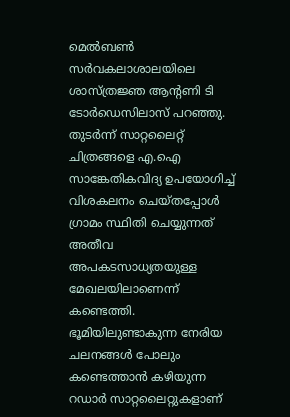മെൽബൺ സർവകലാശാലയിലെ ശാസ്ത്രജ്ഞ ആന്റണി ടി ടോർഡെസിലാസ് പറഞ്ഞു. തുടർന്ന് സാറ്റലൈറ്റ് ചിത്രങ്ങളെ എ.ഐ സാങ്കേതികവിദ്യ ഉപയോഗിച്ച് വിശകലനം ചെയ്തപ്പോൾ ഗ്രാമം സ്ഥിതി ചെയ്യുന്നത് അതീവ അപകടസാധ്യതയുള്ള മേഖലയിലാണെന്ന് കണ്ടെത്തി. ഭൂമിയിലുണ്ടാകുന്ന നേരിയ ചലനങ്ങൾ പോലും കണ്ടെത്താൻ കഴിയുന്ന റഡാർ സാറ്റലൈറ്റുകളാണ്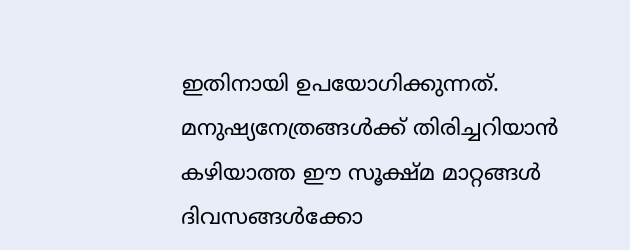ഇതിനായി ഉപയോഗിക്കുന്നത്. മനുഷ്യനേത്രങ്ങൾക്ക് തിരിച്ചറിയാൻ കഴിയാത്ത ഈ സൂക്ഷ്മ മാറ്റങ്ങൾ ദിവസങ്ങൾക്കോ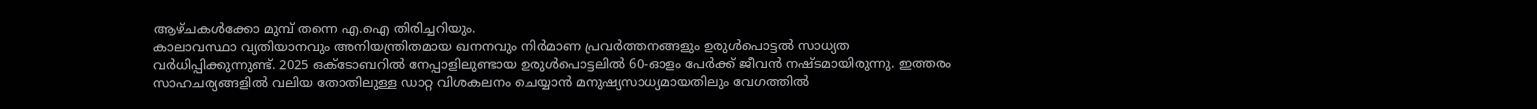ആഴ്ചകൾക്കോ മുമ്പ് തന്നെ എ.ഐ തിരിച്ചറിയും.
കാലാവസ്ഥാ വ്യതിയാനവും അനിയന്ത്രിതമായ ഖനനവും നിർമാണ പ്രവർത്തനങ്ങളും ഉരുൾപൊട്ടൽ സാധ്യത വർധിപ്പിക്കുന്നുണ്ട്. 2025 ഒക്ടോബറിൽ നേപ്പാളിലുണ്ടായ ഉരുൾപൊട്ടലിൽ 60-ഓളം പേർക്ക് ജീവൻ നഷ്ടമായിരുന്നു. ഇത്തരം സാഹചര്യങ്ങളിൽ വലിയ തോതിലുള്ള ഡാറ്റ വിശകലനം ചെയ്യാൻ മനുഷ്യസാധ്യമായതിലും വേഗത്തിൽ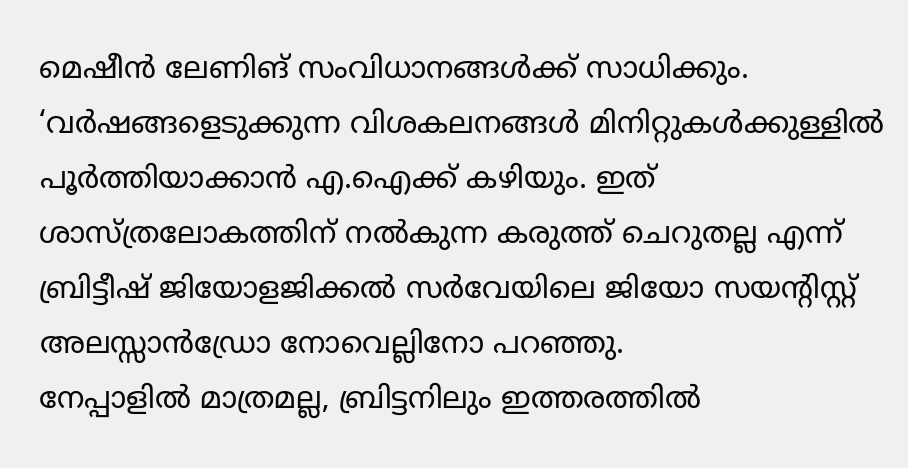മെഷീൻ ലേണിങ് സംവിധാനങ്ങൾക്ക് സാധിക്കും. ‘വർഷങ്ങളെടുക്കുന്ന വിശകലനങ്ങൾ മിനിറ്റുകൾക്കുള്ളിൽ പൂർത്തിയാക്കാൻ എ.ഐക്ക് കഴിയും. ഇത് ശാസ്ത്രലോകത്തിന് നൽകുന്ന കരുത്ത് ചെറുതല്ല എന്ന് ബ്രിട്ടീഷ് ജിയോളജിക്കൽ സർവേയിലെ ജിയോ സയന്റിസ്റ്റ് അലസ്സാൻഡ്രോ നോവെല്ലിനോ പറഞ്ഞു.
നേപ്പാളിൽ മാത്രമല്ല, ബ്രിട്ടനിലും ഇത്തരത്തിൽ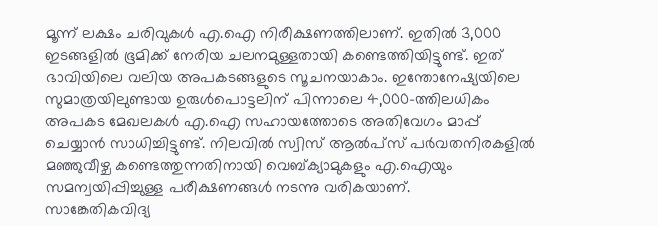മൂന്ന് ലക്ഷം ചരിവുകൾ എ.ഐ നിരീക്ഷണത്തിലാണ്. ഇതിൽ 3,000 ഇടങ്ങളിൽ ഭൂമിക്ക് നേരിയ ചലനമുള്ളതായി കണ്ടെത്തിയിട്ടുണ്ട്. ഇത് ഭാവിയിലെ വലിയ അപകടങ്ങളുടെ സൂചനയാകാം. ഇന്തോനേഷ്യയിലെ സുമാത്രയിലുണ്ടായ ഉരുൾപൊട്ടലിന് പിന്നാലെ 4,000-ത്തിലധികം അപകട മേഖലകൾ എ.ഐ സഹായത്തോടെ അതിവേഗം മാപ്പ് ചെയ്യാൻ സാധിച്ചിട്ടുണ്ട്. നിലവിൽ സ്വിസ് ആൽപ്സ് പർവതനിരകളിൽ മഞ്ഞുവീഴ്ച കണ്ടെത്തുന്നതിനായി വെബ്ക്യാമുകളും എ.ഐയും സമന്വയിപ്പിച്ചുള്ള പരീക്ഷണങ്ങൾ നടന്നു വരികയാണ്.
സാങ്കേതികവിദ്യ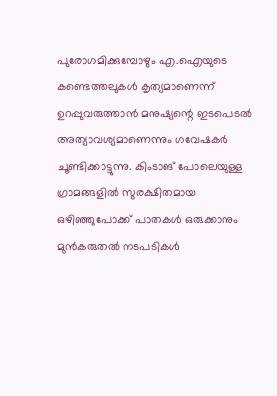പുരോഗമിക്കുമ്പോഴും എ.ഐയുടെ കണ്ടെത്തലുകൾ കൃത്യമാണെന്ന് ഉറപ്പുവരുത്താൻ മനുഷ്യന്റെ ഇടപെടൽ അത്യാവശ്യമാണെന്നും ഗവേഷകർ ചൂണ്ടിക്കാട്ടുന്നു. കിംടാങ് പോലെയുള്ള ഗ്രാമങ്ങളിൽ സുരക്ഷിതമായ ഒഴിഞ്ഞുപോക്ക് പാതകൾ ഒരുക്കാനും മുൻകരുതൽ നടപടികൾ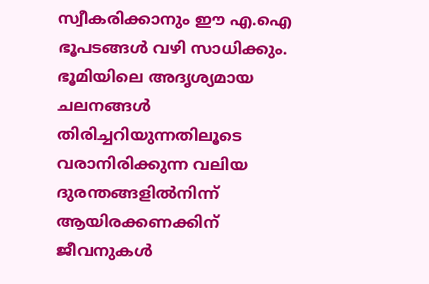സ്വീകരിക്കാനും ഈ എ.ഐ ഭൂപടങ്ങൾ വഴി സാധിക്കും. ഭൂമിയിലെ അദൃശ്യമായ ചലനങ്ങൾ തിരിച്ചറിയുന്നതിലൂടെ വരാനിരിക്കുന്ന വലിയ ദുരന്തങ്ങളിൽനിന്ന് ആയിരക്കണക്കിന് ജീവനുകൾ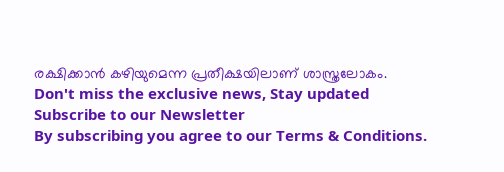രക്ഷിക്കാൻ കഴിയുമെന്ന പ്രതീക്ഷയിലാണ് ശാസ്ത്രലോകം.
Don't miss the exclusive news, Stay updated
Subscribe to our Newsletter
By subscribing you agree to our Terms & Conditions.